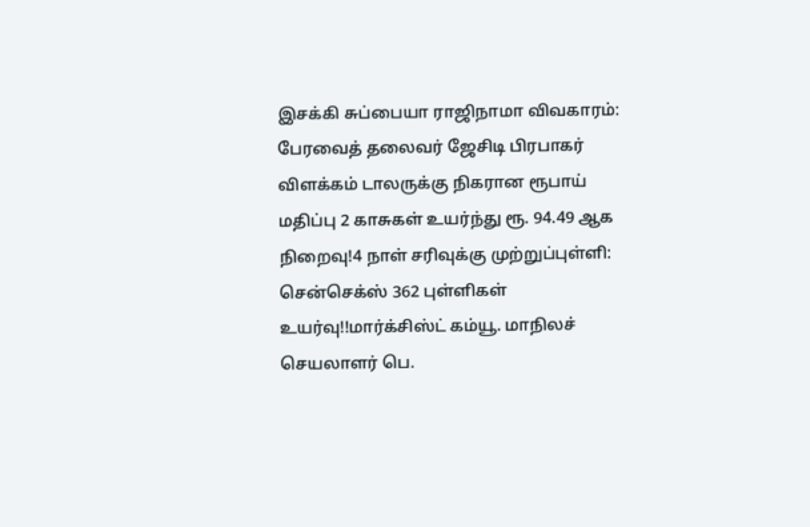இசக்கி சுப்பையா ராஜிநாமா விவகாரம்: பேரவைத் தலைவர் ஜேசிடி பிரபாகர் விளக்கம் டாலருக்கு நிகரான ரூபாய் மதிப்பு 2 காசுகள் உயர்ந்து ரூ. 94.49 ஆக நிறைவு!4 நாள் சரிவுக்கு முற்றுப்புள்ளி: சென்செக்ஸ் 362 புள்ளிகள் உயர்வு!!மார்க்சிஸ்ட் கம்யூ. மாநிலச் செயலாளர் பெ.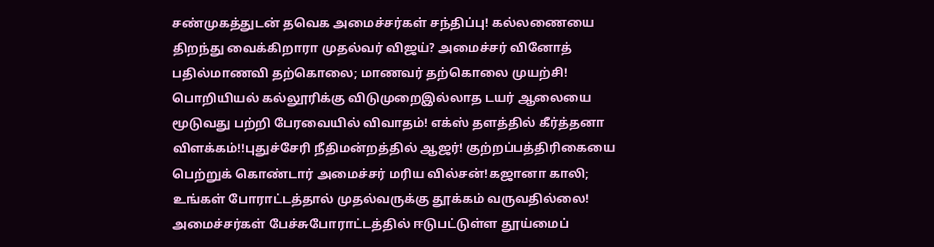சண்முகத்துடன் தவெக அமைச்சர்கள் சந்திப்பு! கல்லணையை திறந்து வைக்கிறாரா முதல்வர் விஜய்? அமைச்சர் வினோத் பதில்மாணவி தற்கொலை; மாணவர் தற்கொலை முயற்சி! பொறியியல் கல்லூரிக்கு விடுமுறைஇல்லாத டயர் ஆலையை மூடுவது பற்றி பேரவையில் விவாதம்! எக்ஸ் தளத்தில் கீர்த்தனா விளக்கம்!!புதுச்சேரி நீதிமன்றத்தில் ஆஜர்! குற்றப்பத்திரிகையை பெற்றுக் கொண்டார் அமைச்சர் மரிய வில்சன்!கஜானா காலி; உங்கள் போராட்டத்தால் முதல்வருக்கு தூக்கம் வருவதில்லை! அமைச்சர்கள் பேச்சுபோராட்டத்தில் ஈடுபட்டுள்ள தூய்மைப்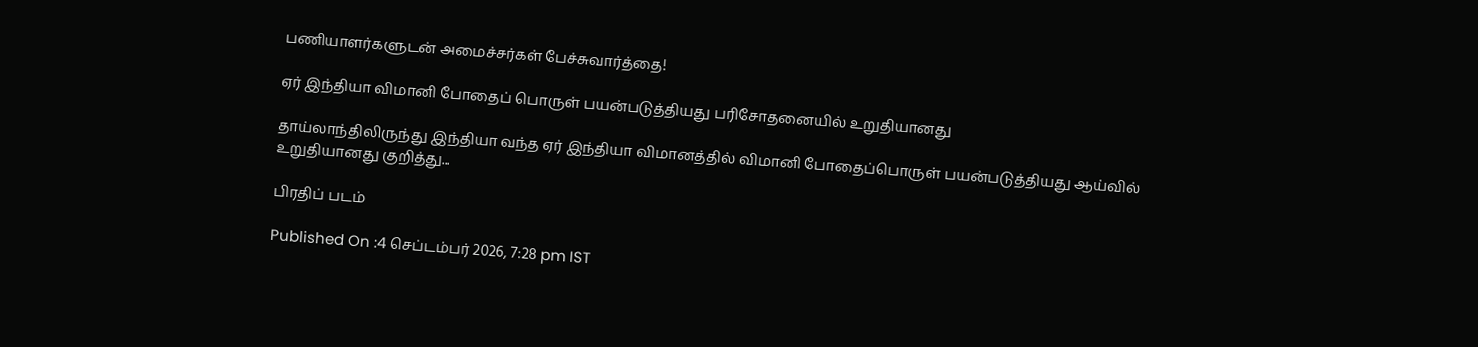பணியாளர்களுடன் அமைச்சர்கள் பேச்சுவார்த்தை!

ஏர் இந்தியா விமானி போதைப் பொருள் பயன்படுத்தியது பரிசோதனையில் உறுதியானது

தாய்லாந்திலிருந்து இந்தியா வந்த ஏர் இந்தியா விமானத்தில் விமானி போதைப்பொருள் பயன்படுத்தியது ஆய்வில் உறுதியானது குறித்து...

பிரதிப் படம்

Published On :4 செப்டம்பர் 2026, 7:28 pm IST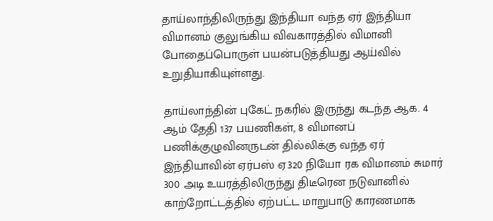தாய்லாந்திலிருந்து இந்தியா வந்த ஏர் இந்தியா விமானம் குலுங்கிய விவகாரத்தில் விமானி போதைப்பொருள் பயன்படுத்தியது ஆய்வில் உறுதியாகியுள்ளது.

தாய்லாந்தின் புகேட் நகரில் இருந்து கடந்த ஆக. 4 ஆம் தேதி 137 பயணிகள், 8 விமானப் பணிக்குழுவினருடன் தில்லிக்கு வந்த ஏர் இந்தியாவின் ஏர்பஸ் ஏ320 நியோ ரக விமானம் சுமார் 300 அடி உயரத்திலிருந்து திடீரென நடுவானில் காற்றோட்டத்தில் ஏற்பட்ட மாறுபாடு காரணமாக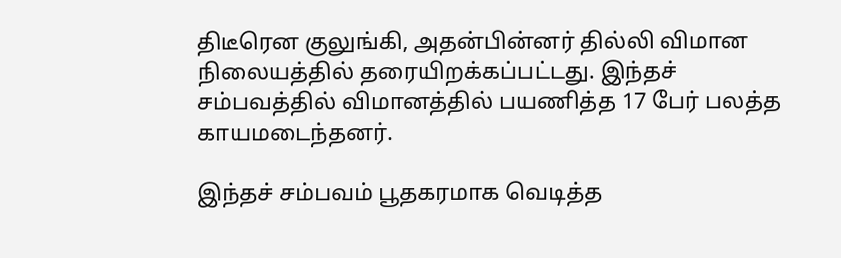திடீரென குலுங்கி, அதன்பின்னர் தில்லி விமான நிலையத்தில் தரையிறக்கப்பட்டது. இந்தச் சம்பவத்தில் விமானத்தில் பயணித்த 17 பேர் பலத்த காயமடைந்தனர்.

இந்தச் சம்பவம் பூதகரமாக வெடித்த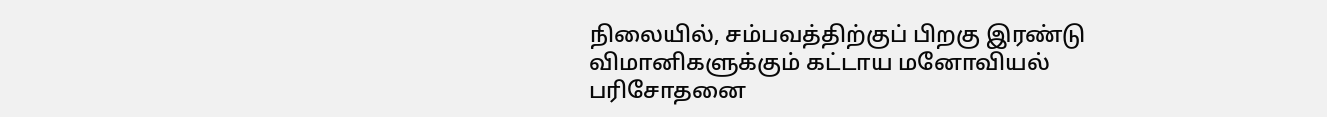நிலையில், சம்பவத்திற்குப் பிறகு இரண்டு விமானிகளுக்கும் கட்டாய மனோவியல் பரிசோதனை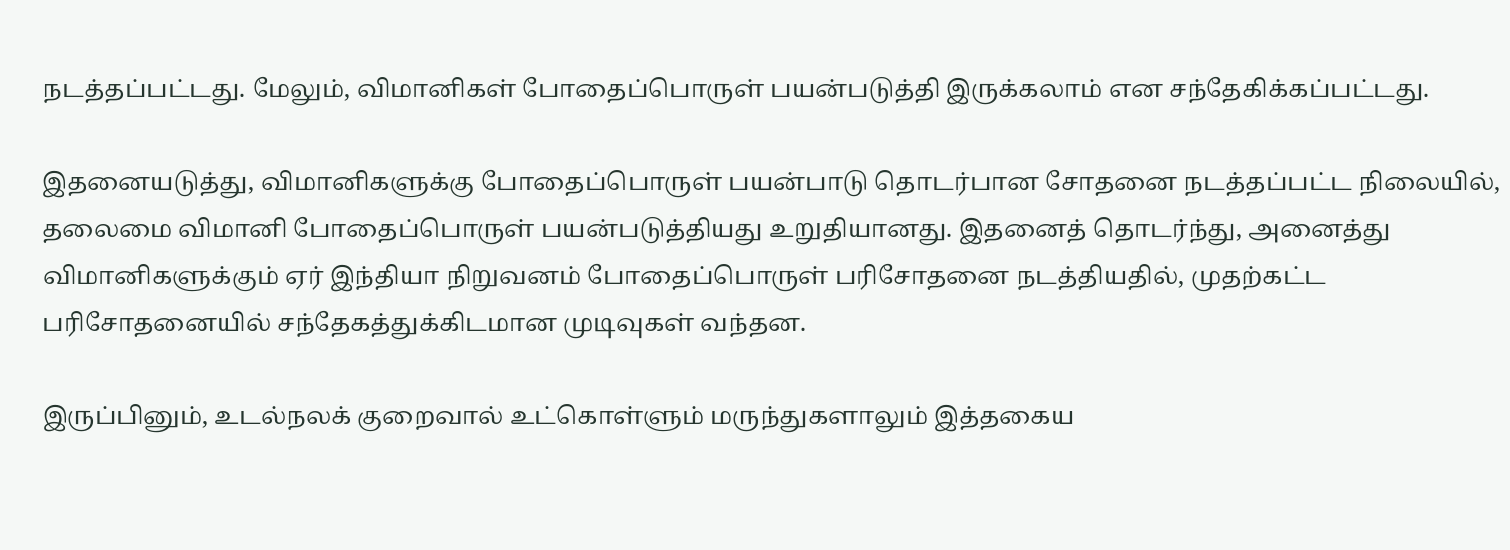நடத்தப்பட்டது. மேலும், விமானிகள் போதைப்பொருள் பயன்படுத்தி இருக்கலாம் என சந்தேகிக்கப்பட்டது.

இதனையடுத்து, விமானிகளுக்கு போதைப்பொருள் பயன்பாடு தொடர்பான சோதனை நடத்தப்பட்ட நிலையில், தலைமை விமானி போதைப்பொருள் பயன்படுத்தியது உறுதியானது. இதனைத் தொடர்ந்து, அனைத்து விமானிகளுக்கும் ஏர் இந்தியா நிறுவனம் போதைப்பொருள் பரிசோதனை நடத்தியதில், முதற்கட்ட பரிசோதனையில் சந்தேகத்துக்கிடமான முடிவுகள் வந்தன.

இருப்பினும், உடல்நலக் குறைவால் உட்கொள்ளும் மருந்துகளாலும் இத்தகைய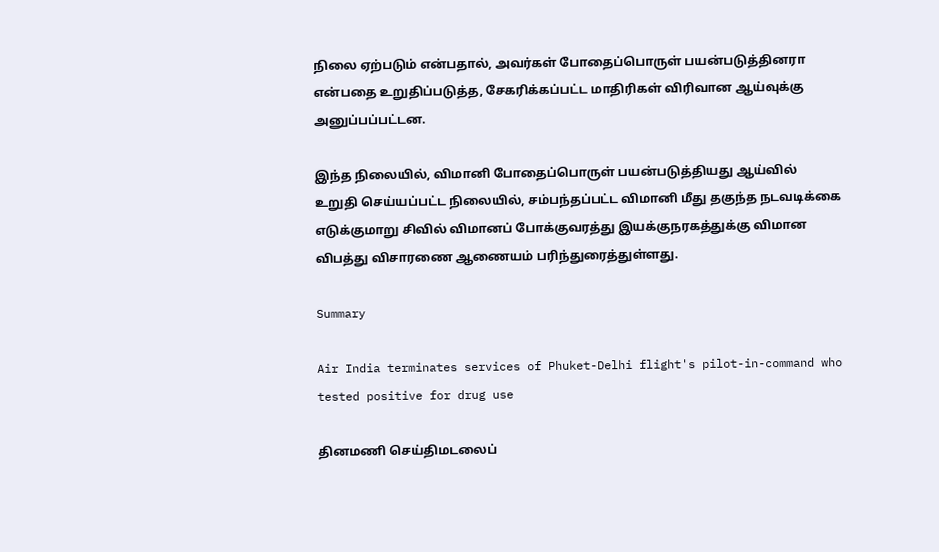நிலை ஏற்படும் என்பதால், அவர்கள் போதைப்பொருள் பயன்படுத்தினரா என்பதை உறுதிப்படுத்த, சேகரிக்கப்பட்ட மாதிரிகள் விரிவான ஆய்வுக்கு அனுப்பப்பட்டன.

இந்த நிலையில், விமானி போதைப்பொருள் பயன்படுத்தியது ஆய்வில் உறுதி செய்யப்பட்ட நிலையில், சம்பந்தப்பட்ட விமானி மீது தகுந்த நடவடிக்கை எடுக்குமாறு சிவில் விமானப் போக்குவரத்து இயக்குநரகத்துக்கு விமான விபத்து விசாரணை ஆணையம் பரிந்துரைத்துள்ளது.

Summary

Air India terminates services of Phuket-Delhi flight's pilot-in-command who tested positive for drug use

தினமணி செய்திமடலைப்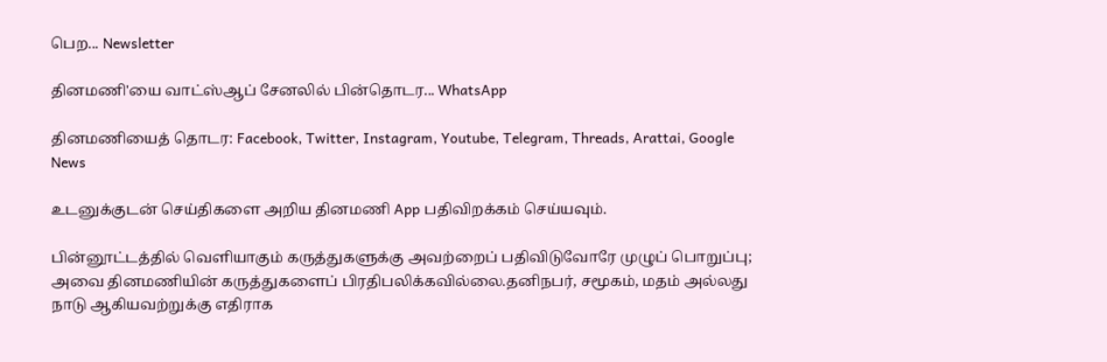பெற... Newsletter

தினமணி'யை வாட்ஸ்ஆப் சேனலில் பின்தொடர... WhatsApp

தினமணியைத் தொடர: Facebook, Twitter, Instagram, Youtube, Telegram, Threads, Arattai, Google News

உடனுக்குடன் செய்திகளை அறிய தினமணி App பதிவிறக்கம் செய்யவும்.

பின்னூட்டத்தில் வெளியாகும் கருத்துகளுக்கு அவற்றைப் பதிவிடுவோரே முழுப் பொறுப்பு; அவை தினமணியின் கருத்துகளைப் பிரதிபலிக்கவில்லை.தனிநபர், சமூகம், மதம் அல்லது நாடு ஆகியவற்றுக்கு எதிராக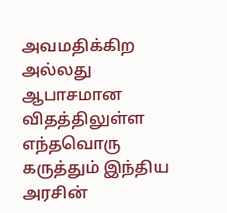அவமதிக்கிற அல்லது ஆபாசமான விதத்திலுள்ள எந்தவொரு கருத்தும் இந்திய அரசின்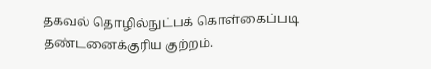தகவல் தொழில்நுட்பக் கொள்கைப்படி தண்டனைக்குரிய குற்றம்.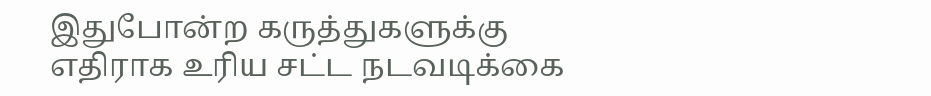இதுபோன்ற கருத்துகளுக்கு எதிராக உரிய சட்ட நடவடிக்கை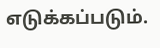எடுக்கப்படும்.